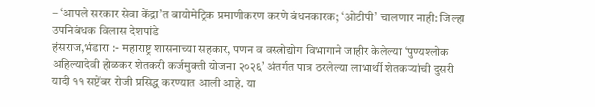– ‘आपले सरकार सेवा केंद्रा’त बायोमेट्रिक प्रमाणीकरण करणे बंधनकारक; ‘ओटीपी’ चालणार नाही: जिल्हा उपनिबंधक विलास देशपांडे
हंसराज,भंडारा :- महाराष्ट्र शासनाच्या सहकार, पणन व वस्त्रोद्योग विभागाने जाहीर केलेल्या ‘पुण्यश्लोक अहिल्यादेवी होळकर शेतकरी कर्जमुक्ती योजना २०२६’ अंतर्गत पात्र ठरलेल्या लाभार्थी शेतकऱ्यांची दुसरी यादी ११ सप्टेंबर रोजी प्रसिद्ध करण्यात आली आहे. या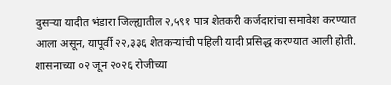दुसऱ्या यादीत भंडारा जिल्ह्यातील २,५९१ पात्र शेतकरी कर्जदारांचा समावेश करण्यात आला असून, यापूर्वी २२,३३६ शेतकऱ्यांची पहिली यादी प्रसिद्ध करण्यात आली होती.
शासनाच्या ०२ जून २०२६ रोजीच्या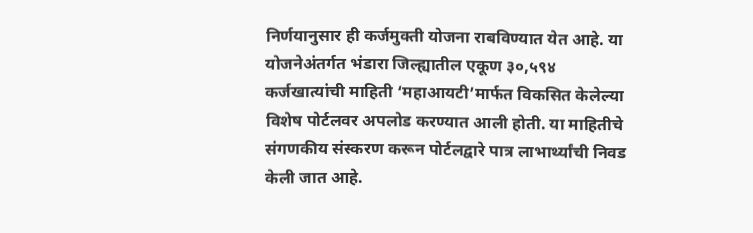निर्णयानुसार ही कर्जमुक्ती योजना राबविण्यात येत आहे. या योजनेअंतर्गत भंडारा जिल्ह्यातील एकूण ३०,५९४ कर्जखात्यांची माहिती ‘महाआयटी’मार्फत विकसित केलेल्या विशेष पोर्टलवर अपलोड करण्यात आली होती. या माहितीचे संगणकीय संस्करण करून पोर्टलद्वारे पात्र लाभार्थ्यांची निवड केली जात आहे.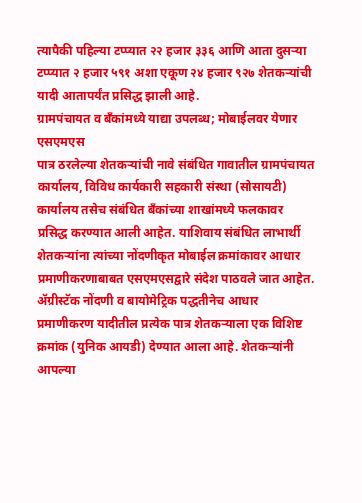त्यापैकी पहिल्या टप्प्यात २२ हजार ३३६ आणि आता दुसऱ्या टप्प्यात २ हजार ५९१ अशा एकूण २४ हजार ९२७ शेतकऱ्यांची यादी आतापर्यंत प्रसिद्ध झाली आहे.
ग्रामपंचायत व बँकांमध्ये याद्या उपलब्ध; मोबाईलवर येणार एसएमएस
पात्र ठरलेल्या शेतकऱ्यांची नावे संबंधित गावातील ग्रामपंचायत कार्यालय, विविध कार्यकारी सहकारी संस्था (सोसायटी) कार्यालय तसेच संबंधित बँकांच्या शाखांमध्ये फलकावर प्रसिद्ध करण्यात आली आहेत. याशिवाय संबंधित लाभार्थी शेतकऱ्यांना त्यांच्या नोंदणीकृत मोबाईल क्रमांकावर आधार प्रमाणीकरणाबाबत एसएमएसद्वारे संदेश पाठवले जात आहेत.
ॲग्रीस्टॅक नोंदणी व बायोमेट्रिक पद्धतीनेच आधार प्रमाणीकरण यादीतील प्रत्येक पात्र शेतकऱ्याला एक विशिष्ट क्रमांक (युनिक आयडी) देण्यात आला आहे. शेतकऱ्यांनी आपल्या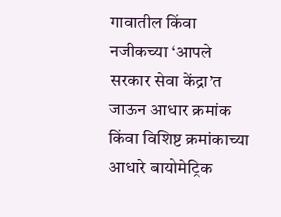गावातील किंवा नजीकच्या ‘आपले सरकार सेवा केंद्रा’त जाऊन आधार क्रमांक किंवा विशिष्ट क्रमांकाच्या आधारे बायोमेट्रिक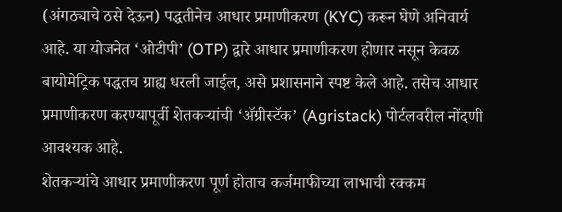(अंगठ्याचे ठसे देऊन) पद्धतीनेच आधार प्रमाणीकरण (KYC) करून घेणे अनिवार्य आहे. या योजनेत ‘ओटीपी’ (OTP) द्वारे आधार प्रमाणीकरण होणार नसून केवळ बायोमेट्रिक पद्धतच ग्राह्य धरली जाईल, असे प्रशासनाने स्पष्ट केले आहे. तसेच आधार प्रमाणीकरण करण्यापूर्वी शेतकऱ्यांची ‘ॲग्रीस्टॅक’ (Agristack) पोर्टलवरील नोंदणी आवश्यक आहे.
शेतकऱ्यांचे आधार प्रमाणीकरण पूर्ण होताच कर्जमाफीच्या लाभाची रक्कम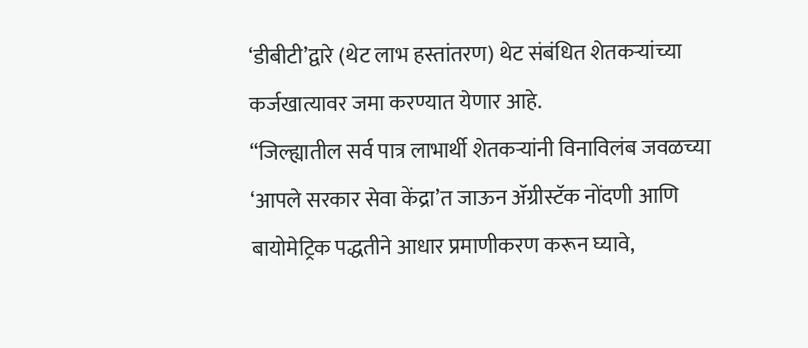‘डीबीटी’द्वारे (थेट लाभ हस्तांतरण) थेट संबंधित शेतकऱ्यांच्या कर्जखात्यावर जमा करण्यात येणार आहे.
“जिल्ह्यातील सर्व पात्र लाभार्थी शेतकऱ्यांनी विनाविलंब जवळच्या ‘आपले सरकार सेवा केंद्रा’त जाऊन ॲग्रीस्टॅक नोंदणी आणि बायोमेट्रिक पद्धतीने आधार प्रमाणीकरण करून घ्यावे,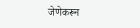जेणेकरून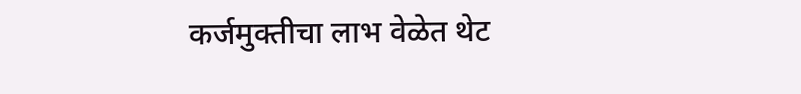कर्जमुक्तीचा लाभ वेळेत थेट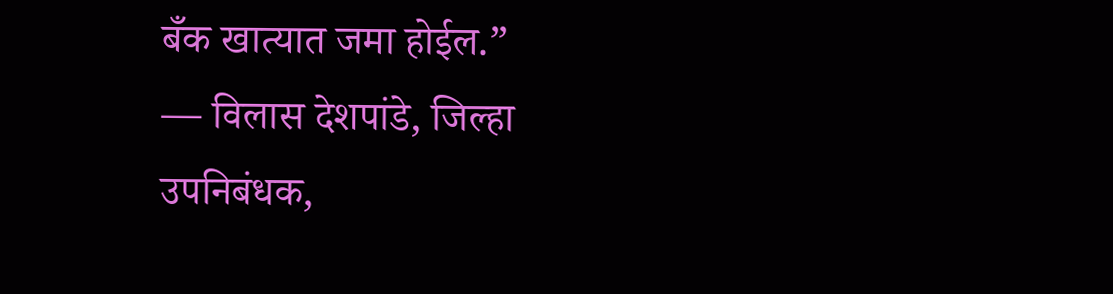बँक खात्यात जमा होईल.”
— विलास देशपांडे, जिल्हा उपनिबंधक,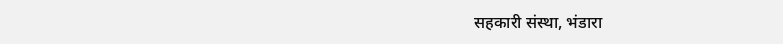सहकारी संस्था, भंडारा